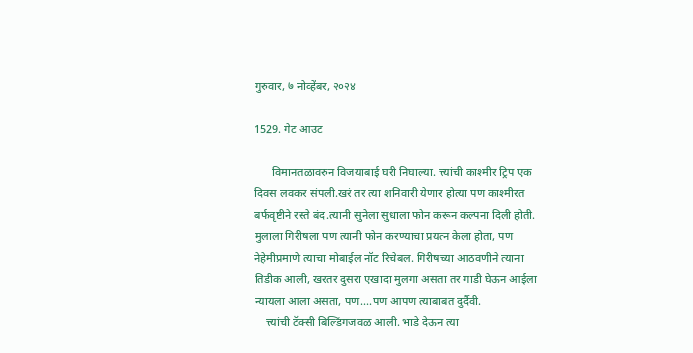गुरुवार, ७ नोव्हेंबर, २०२४

1529. गेट आउट

      विमानतळावरुन विजयाबाई घरी निघाल्या. त्त्यांची काश्मीर ट्रिप एक दिवस लवकर संपली.खरं तर त्या शनिवारी येणार होत्या पण काश्मीरत बर्फवृष्टीने रस्ते बंद.त्यानी सुनेला सुधाला फोन करून कल्पना दिली होती. मुलाला गिरीषला पण त्यानी फोन करण्याचा प्रयत्न केला होता, पण नेहेमीप्रमाणे त्याचा मोबाईल नॉट रिचेबल. गिरीषच्या आठवणीने त्याना तिडीक आली, खरतर दुसरा एखादा मुलगा असता तर गाडी घेऊन आईला न्यायला आला असता, पण....पण आपण त्याबाबत दुर्दैवी.
    त्त्यांची टॅक्सी बिल्डिंगजवळ आली. भाडे देऊन त्या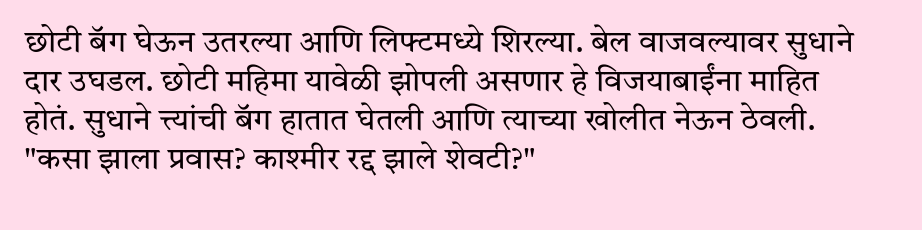छोटी बॅग घेऊन उतरल्या आणि लिफ्टमध्ये शिरल्या. बेल वाजवल्यावर सुधाने दार उघडल. छोटी महिमा यावेळी झोपली असणार हे विजयाबाईंना माहित होतं. सुधाने त्त्यांची बॅग हातात घेतली आणि त्याच्या खोलीत नेऊन ठेवली.
"कसा झाला प्रवास? काश्मीर रद्द झाले शेवटी?"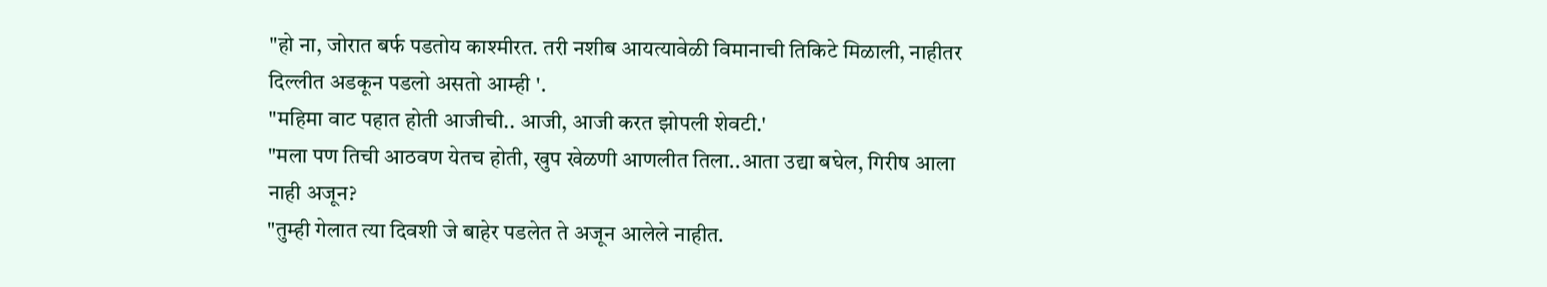"हो ना, जोरात बर्फ पडतोय काश्मीरत. तरी नशीब आयत्यावेळी विमानाची तिकिटे मिळाली, नाहीतर दिल्लीत अडकून पडलो असतो आम्ही '.
"महिमा वाट पहात होती आजीची.. आजी, आजी करत झोपली शेवटी.'
"मला पण तिची आठवण येतच होती, खुप खेळणी आणलीत तिला..आता उद्या बघेल, गिरीष आला नाही अजून?
"तुम्ही गेलात त्या दिवशी जे बाहेर पडलेत ते अजून आलेले नाहीत.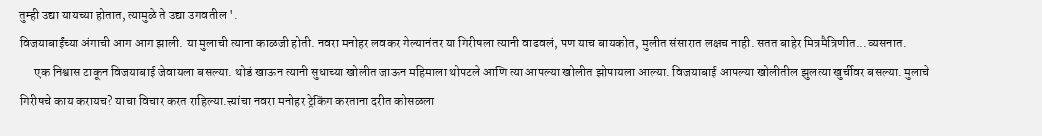तुम्ही उद्या यायच्या होतात, त्यामुळे ते उद्या उगवतील '.
विजयाबाईंच्या अंगाची आग आग झाली. या मुलाची त्याना काळजी होती. नवरा मनोहर लवकर गेल्यानंतर या गिरीषला त्यानी वाढवलं, पण याच बायकोत, मुलीत संसारात लक्षच नाही. सतत बाहेर मित्रमैत्रिणीत...व्यसनात.
      एक निश्वास टाकून विजयाबाई जेवायला बसल्या. थोडं खाऊन त्यानी सुधाच्या खोलीत जाऊन महिमाला थोपटले आणि त्या आपल्या खोलीत झोपायला आल्या. विजयाबाई आपल्या खोलीतील झुलत्या खुर्चीवर बसल्या. मुलाचे गिरीषचे काय करायच? याचा विचार करत राहिल्या.त्त्यांचा नवरा मनोहर ट्रेकिंग करताना दरीत कोसळला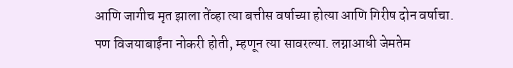आणि जागीच मृत झाला तेंव्हा त्या बत्तीस वर्षाच्या होत्या आणि गिरीष दोन वर्षाचा. पण विजयाबाईंना नोकरी होती, म्हणून त्या सावरल्या. लग्नाआधी जेमतेम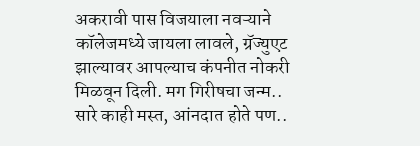अकरावी पास विजयाला नवऱ्याने कॉलेजमध्ये जायला लावले, ग्रॅज्युएट झाल्यावर आपल्याच कंपनीत नोकरी मिळवून दिली. मग गिरीषचा जन्म.. सारे काही मस्त, आंनदात होते पण..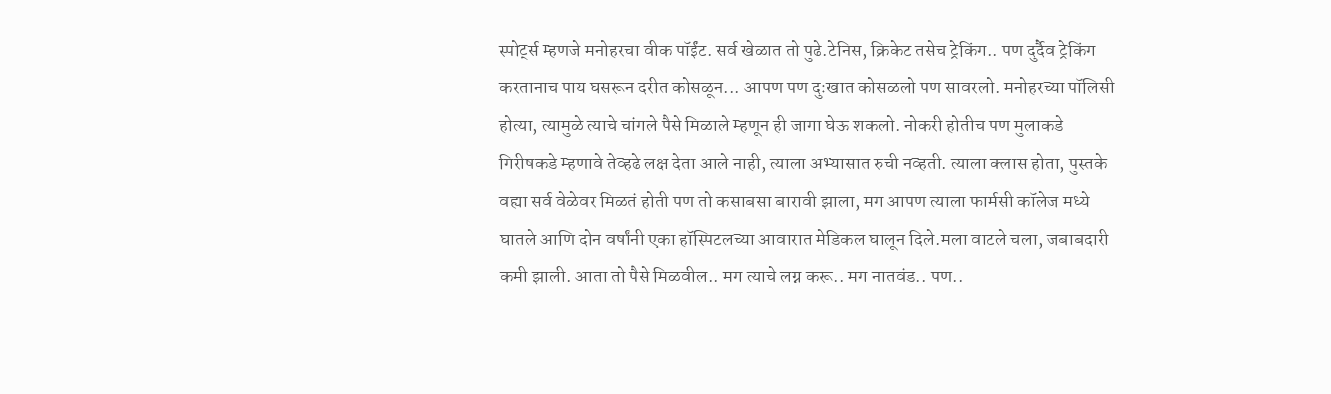स्पोर्ट्स म्हणजे मनोहरचा वीक पॉईंट. सर्व खेळात तो पुढे.टेनिस, क्रिकेट तसेच ट्रेकिंग.. पण दुर्दैव ट्रेकिंग करतानाच पाय घसरून दरीत कोसळून... आपण पण दुःखात कोसळलो पण सावरलो. मनोहरच्या पॉलिसी होत्या, त्यामुळे त्याचे चांगले पैसे मिळाले म्हणून ही जागा घेऊ शकलो. नोकरी होतीच पण मुलाकडे गिरीषकडे म्हणावे तेव्हढे लक्ष देता आले नाही, त्याला अभ्यासात रुची नव्हती. त्याला क्लास होता, पुस्तके वह्या सर्व वेळेवर मिळतं होती पण तो कसाबसा बारावी झाला, मग आपण त्याला फार्मसी कॉलेज मध्ये घातले आणि दोन वर्षांनी एका हॉस्पिटलच्या आवारात मेडिकल घालून दिले.मला वाटले चला, जबाबदारी कमी झाली. आता तो पैसे मिळवील.. मग त्याचे लग्न करू.. मग नातवंड.. पण..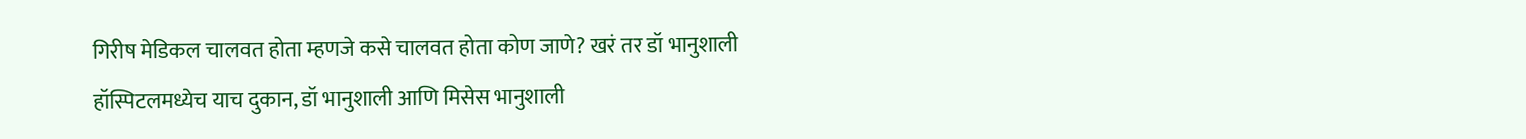गिरीष मेडिकल चालवत होता म्हणजे कसे चालवत होता कोण जाणे? खरं तर डॉ भानुशाली हॉस्पिटलमध्येच याच दुकान, डॉ भानुशाली आणि मिसेस भानुशाली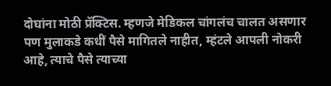दोघांना मोठी प्रॅक्टिस. म्हणजे मेडिकल चांगलंच चालत असणार पण मुलाकडे कधीं पैसे मागितले नाहीत, म्हंटले आपली नोकरी आहे, त्याचे पैसे त्याच्या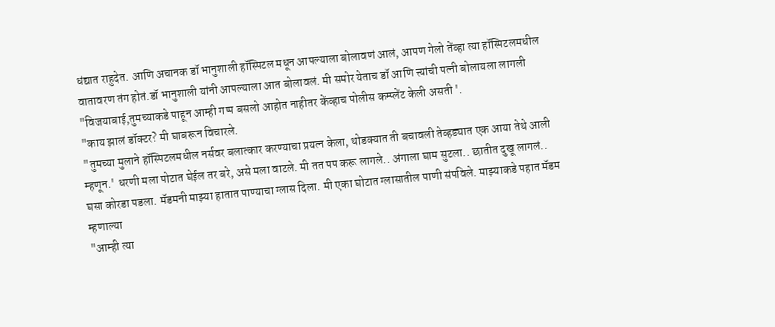धंद्यात राहुदेत. आणि अचानक डॉ भानुशाली हॉस्पिटल मधून आपल्याला बोलावणं आलं, आपण गेलो तेंव्हा त्या हॉस्पिटलमधील वातावरण तंग होतं.डॉ भानुशाली यांनी आपल्याला आत बोलावलं. मी समोर येताच डॉ आणि त्त्यांची पत्नी बोलायला लागली
"विजयाबाई,तुमच्याकडे पाहून आम्ही गप्प बसलो आहोत नाहीतर केंव्हाच पोलीस कम्प्लेंट केली असती '.
"काय झालं डॉक्टर? मी घाबरून विचारले.
"तुमच्या मुलाने हॉस्पिटलमधील नर्सवर बलात्कार करण्याचा प्रयत्न केला, थोडक्यात ती बचावली तेव्हड्यात एक आया तेथे आली म्हणून.' धरणी मला पोटात घेईल तर बरे, असे मला वाटले. मी तत पप करू लागले.. अंगाला घाम सुटला.. छातीत दुखू लागलं.. घसा कोरडा पडला. मॅडमनी माझ्या हातात पाण्याचा ग्लास दिला. मी एका घोटात ग्लासातील पाणी संपविले. माझ्याकडे पहात मॅडम म्हणाल्या
"आम्ही त्या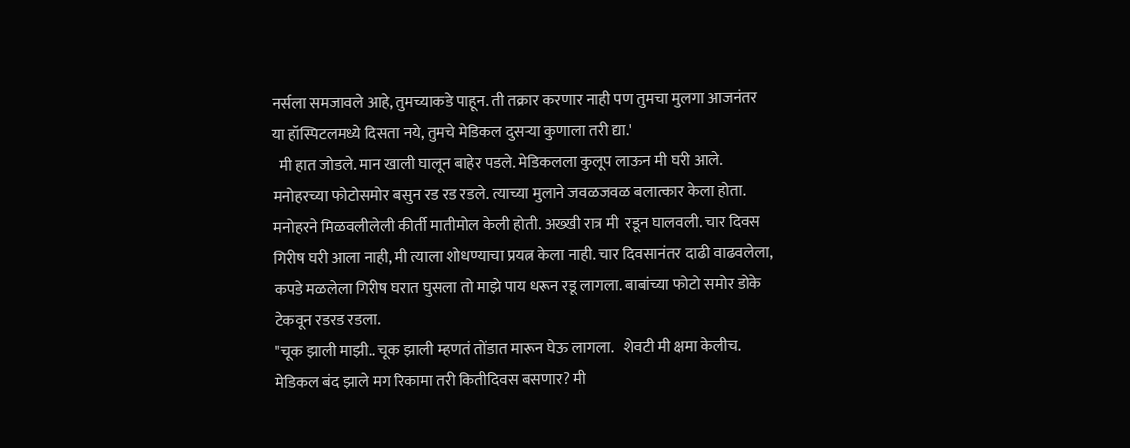नर्सला समजावले आहे, तुमच्याकडे पाहून. ती तक्रार करणार नाही पण तुमचा मुलगा आजनंतर या हॉस्पिटलमध्ये दिसता नये, तुमचे मेडिकल दुसऱ्या कुणाला तरी द्या.'
  मी हात जोडले. मान खाली घालून बाहेर पडले. मेडिकलला कुलूप लाऊन मी घरी आले. मनोहरच्या फोटोसमोर बसुन रड रड रडले. त्याच्या मुलाने जवळजवळ बलात्कार केला होता. मनोहरने मिळवलीलेली कीर्ती मातीमोल केली होती. अख्खी रात्र मी  रडून घालवली. चार दिवस गिरीष घरी आला नाही, मी त्याला शोधण्याचा प्रयत्न केला नाही. चार दिवसानंतर दाढी वाढवलेला, कपडे मळलेला गिरीष घरात घुसला तो माझे पाय धरून रडू लागला. बाबांच्या फोटो समोर डोके टेकवून रडरड रडला.
"चूक झाली माझी.. चूक झाली म्हणतं तोंडात मारून घेऊ लागला.   शेवटी मी क्षमा केलीच. मेडिकल बंद झाले मग रिकामा तरी कितीदिवस बसणार? मी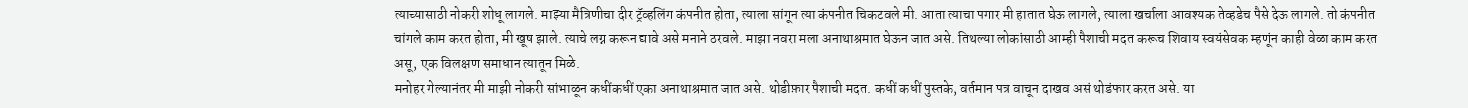त्याच्यासाठी नोकरी शोधू लागले. माझ्या मैत्रिणीचा दीर ट्रॅव्हलिंग कंपनीत होता, त्याला सांगून त्या कंपनीत चिकटवले मी. आता त्याचा पगार मी हातात घेऊ लागले, त्याला खर्चाला आवश्यक तेव्हडेच पैसे देऊ लागले. तो कंपनीत चांगले काम करत होता, मी खूष झाले. त्याचे लग्न करून द्यावे असे मनाने ठरवले. माझा नवरा मला अनाथाश्रमात घेऊन जात असे. तिथल्या लोकांसाठी आम्ही पैशाची मदत करूच शिवाय स्वयंसेवक म्हणूंन काही वेळा काम करत असू, एक विलक्षण समाधान त्यातून मिळे.
मनोहर गेल्यानंतर मी माझी नोकरी सांभाळून कधींकधीं एका अनाथाश्रमात जात असे. थोडीफ़ार पैशाची मदत. कधीं कधीं पुस्तके, वर्तमान पत्र वाचून दाखव असं थोडंफार करत असे. या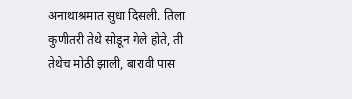अनाथाश्रमात सुधा दिसली. तिला कुणीतरी तेथे सोडून गेले होते, ती तेथेच मोठी झाली, बारावी पास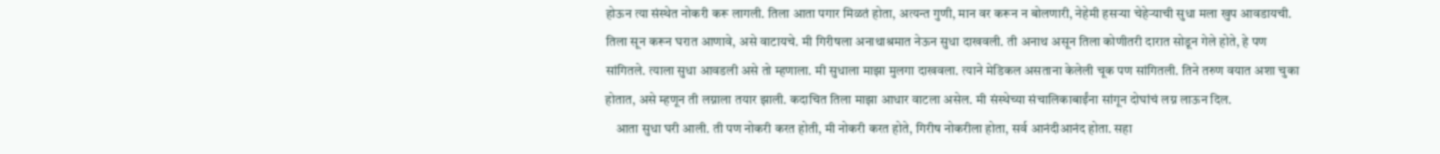होऊन त्या संस्थेत नोकरी करू लागली. तिला आता पगार मिळतं होता, अत्यन्त गुणी, मान वर करून न बोलणारी, नेहेमी हसऱ्या चेहेऱ्याची सुधा मला खुप आवडायची. तिला सून करून घरात आणावे, असे वाटायचे. मी गिरीषला अनाथाश्रमात नेऊन सुधा दाखवली. ती अनाथ असून तिला कोणीतरी दारात सोडून गेले होते, हे पण सांगितले. त्याला सुधा आवडली असे तो म्हणाला. मी सुधाला माझा मुलगा दाखवला. त्याने मेडिकल असताना केलेली चूक पण सांगितली. तिने तरुण वयात अशा चुका होतात, असे म्हणून ती लग्नाला तयार झाली. कदाचित तिला माझा आधार वाटला असेल. मी संस्थेच्या संचालिकाबाईंना सांगून दोघांचं लग्न लाऊन दिल.
    आता सुधा घरी आली. ती पण नोकरी करत होती, मी नोकरी करत होते, गिरीष नोकरीला होता, सर्व आनंदीआनंद होता. सहा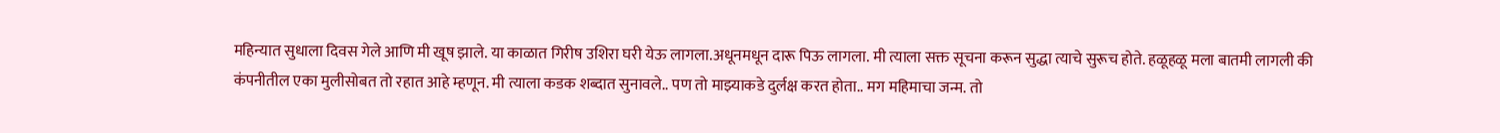महिन्यात सुधाला दिवस गेले आणि मी खूष झाले. या काळात गिरीष उशिरा घरी येऊ लागला.अधूनमधून दारू पिऊ लागला. मी त्याला सक्त सूचना करून सुद्धा त्याचे सुरूच होते. हळूहळू मला बातमी लागली की कंपनीतील एका मुलीसोबत तो रहात आहे म्हणून. मी त्याला कडक शब्दात सुनावले.. पण तो माझ्याकडे दुर्लक्ष करत होता.. मग महिमाचा जन्म. तो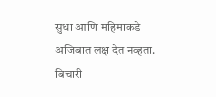सुधा आणि महिमाकडे अजिबात लक्ष देत नव्हता. बिचारी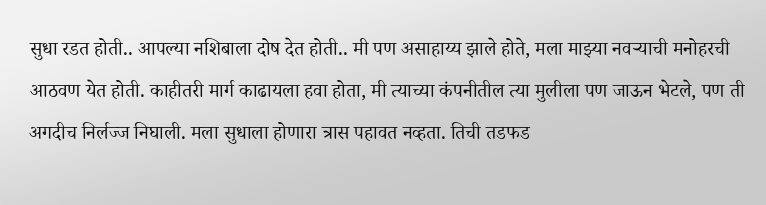सुधा रडत होती.. आपल्या नशिबाला दोष देत होती.. मी पण असाहाय्य झाले होते, मला माझ्या नवऱ्याची मनोहरची आठवण येत होती. काहीतरी मार्ग काढायला हवा होता, मी त्याच्या कंपनीतील त्या मुलीला पण जाऊन भेटले, पण ती अगदीच निर्लज्ज निघाली. मला सुधाला होणारा त्रास पहावत नव्हता. तिची तडफड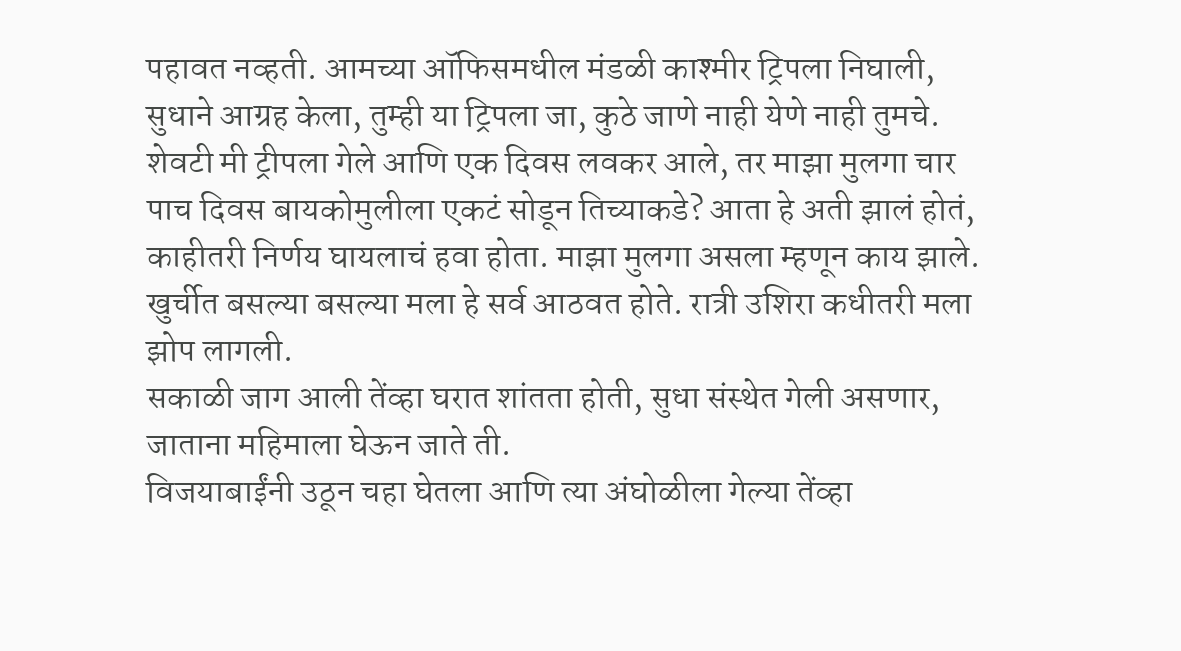पहावत नव्हती. आमच्या ऑफिसमधील मंडळी काश्मीर ट्रिपला निघाली, सुधाने आग्रह केला, तुम्ही या ट्रिपला जा, कुठे जाणे नाही येणे नाही तुमचे. शेवटी मी ट्रीपला गेले आणि एक दिवस लवकर आले, तर माझा मुलगा चार पाच दिवस बायकोमुलीला एकटं सोडून तिच्याकडे? आता हे अती झालं होतं, काहीतरी निर्णय घायलाचं हवा होता. माझा मुलगा असला म्हणून काय झाले.  खुर्चीत बसल्या बसल्या मला हे सर्व आठवत होते. रात्री उशिरा कधीतरी मला झोप लागली.
सकाळी जाग आली तेंव्हा घरात शांतता होती, सुधा संस्थेत गेली असणार, जाताना महिमाला घेऊन जाते ती.
विजयाबाईंनी उठून चहा घेतला आणि त्या अंघोळीला गेल्या तेंव्हा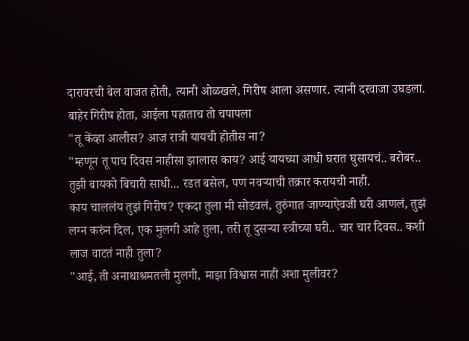दारावरची बेल वाजत होती, त्यानी ओळखले, गिरीष आला असणार. त्यानी दरवाजा उघडला. बाहेर गिरीष होता, आईला पहाताच तो चपापला
"तू केंव्हा आलीस? आज रात्री यायची होतीस ना?
"म्हणून तू पाच दिवस नाहीसा झालास काय? आई यायच्या आधी घरात घुसायचं.. बरोबर.. तुझी बायको बिचारी साधी... रडत बसेल, पण नवऱ्याची तक्रार करायची नाही.
काय चाललंय तुझं गिरीष? एकदा तुला मी सोडवलं, तुरुंगात जाण्याऐवजी घरी आणलं, तुझं लग्न करुंन दिल, एक मुलगी आहे तुला, तरी तू दुसऱ्या स्त्रीच्या घरी.. चार चार दिवस.. कशी लाज वाटतं नाही तुला?
"आई, ती अनाथाश्रमतली मुलगी, माझा विश्वास नाही अशा मुलीवर?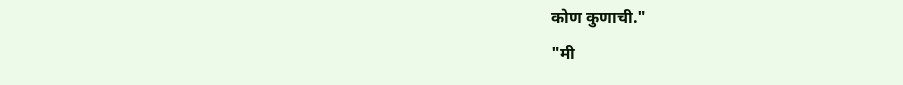कोण कुणाची."
"मी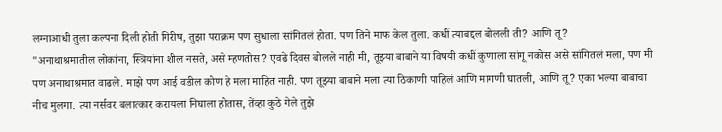लग्नाआधी तुला कल्पना दिली होती गिरीष, तुझा पराक्रम पण सुधाला सांगितलं होता. पण तिने माफ केल तुला. कधीं त्याबद्दल बोलली ती? आणि तू?
"अनाथाश्रमातील लोकांना, स्त्रियांना शील नसते, असे म्हणतोस? एवढे दिवस बोलले नाही मी, तूझ्या बाबाने या विषयी कधीं कुणाला सांगू नकोस असे सांगितलं मला, पण मी पण अनाथाश्रमात वाढले. माझे पण आई वडील कोण हे मला माहित नाही. पण तूझ्या बाबाने मला त्या ठिकाणी पाहिलं आणि मागणी घातली, आणि तू? एका भल्या बाबाचा नीच मुलगा. त्या नर्सवर बलात्कार करायला निघाला होतास, तेंव्हा कुठे गेले तुझे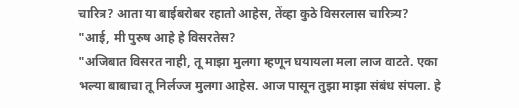चारित्र? आता या बाईबरोबर रहातो आहेस, तेंव्हा कुठे विसरलास चारित्र्य?
"आई, मी पुरुष आहे हे विसरतेस?
"अजिबात विसरत नाही, तू माझा मुलगा म्हणून घयायला मला लाज वाटते. एका भल्या बाबाचा तू निर्लज्ज मुलगा आहेस. आज पासून तुझा माझा संबंध संपला. हे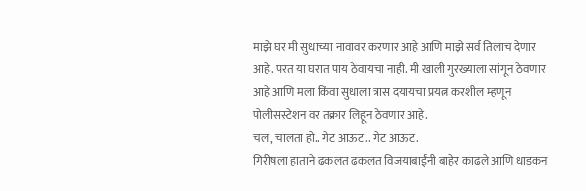माझे घर मी सुधाच्या नावावर करणार आहे आणि माझे सर्व तिलाच देणार आहे. परत या घरात पाय ठेवायचा नाही. मी खाली गुरख्याला सांगून ठेवणार आहे आणि मला किंवा सुधाला त्रास दयायचा प्रयत्न करशील म्हणून पोलीसस्टेशन वर तक्रार लिहून ठेवणार आहे.
चल, चालता हो.. गेट आऊट.. गेट आऊट.
गिरीषला हाताने ढकलत ढकलत विजयाबाईंनी बाहेर काढले आणि धाडकन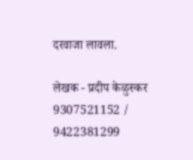दरवाजा लावला.

लेखक - प्रदीप केळुस्कर 9307521152 / 9422381299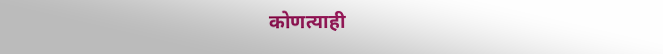कोणत्याही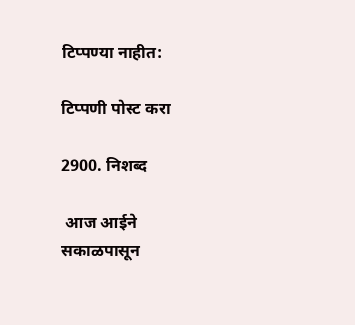टिप्पण्‍या नाहीत:

टिप्पणी पोस्ट करा

2900. निशब्द

 आज आईने सकाळपासून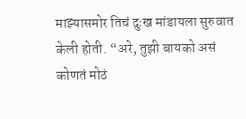माझ्यासमोर तिचं दुःख मांडायला सुरुवात केली होती. “अरे, तुझी बायको असं कोणतं मोठं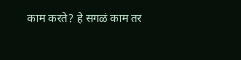काम करते? हे सगळं काम तर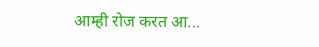आम्ही रोज करत आ...